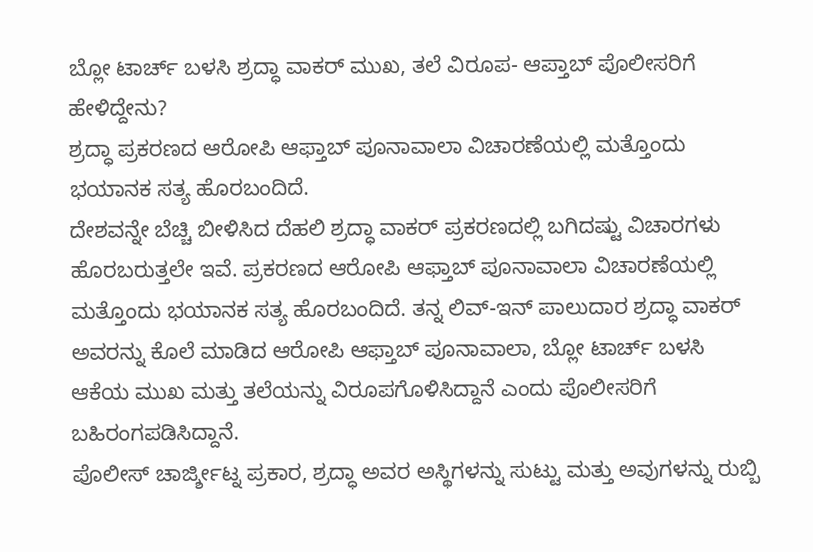ಬ್ಲೋ ಟಾರ್ಚ್ ಬಳಸಿ ಶ್ರದ್ಧಾ ವಾಕರ್ ಮುಖ, ತಲೆ ವಿರೂಪ- ಆಪ್ತಾಬ್ ಪೊಲೀಸರಿಗೆ ಹೇಳಿದ್ದೇನು?
ಶ್ರದ್ಧಾ ಪ್ರಕರಣದ ಆರೋಪಿ ಆಫ್ತಾಬ್ ಪೂನಾವಾಲಾ ವಿಚಾರಣೆಯಲ್ಲಿ ಮತ್ತೊಂದು ಭಯಾನಕ ಸತ್ಯ ಹೊರಬಂದಿದೆ.
ದೇಶವನ್ನೇ ಬೆಚ್ಚಿ ಬೀಳಿಸಿದ ದೆಹಲಿ ಶ್ರದ್ಧಾ ವಾಕರ್ ಪ್ರಕರಣದಲ್ಲಿ ಬಗಿದಷ್ಟು ವಿಚಾರಗಳು ಹೊರಬರುತ್ತಲೇ ಇವೆ. ಪ್ರಕರಣದ ಆರೋಪಿ ಆಫ್ತಾಬ್ ಪೂನಾವಾಲಾ ವಿಚಾರಣೆಯಲ್ಲಿ ಮತ್ತೊಂದು ಭಯಾನಕ ಸತ್ಯ ಹೊರಬಂದಿದೆ. ತನ್ನ ಲಿವ್-ಇನ್ ಪಾಲುದಾರ ಶ್ರದ್ಧಾ ವಾಕರ್ ಅವರನ್ನು ಕೊಲೆ ಮಾಡಿದ ಆರೋಪಿ ಆಫ್ತಾಬ್ ಪೂನಾವಾಲಾ, ಬ್ಲೋ ಟಾರ್ಚ್ ಬಳಸಿ ಆಕೆಯ ಮುಖ ಮತ್ತು ತಲೆಯನ್ನು ವಿರೂಪಗೊಳಿಸಿದ್ದಾನೆ ಎಂದು ಪೊಲೀಸರಿಗೆ ಬಹಿರಂಗಪಡಿಸಿದ್ದಾನೆ.
ಪೊಲೀಸ್ ಚಾರ್ಜ್ಶೀಟ್ನ ಪ್ರಕಾರ, ಶ್ರದ್ಧಾ ಅವರ ಅಸ್ಥಿಗಳನ್ನು ಸುಟ್ಟು ಮತ್ತು ಅವುಗಳನ್ನು ರುಬ್ಬಿ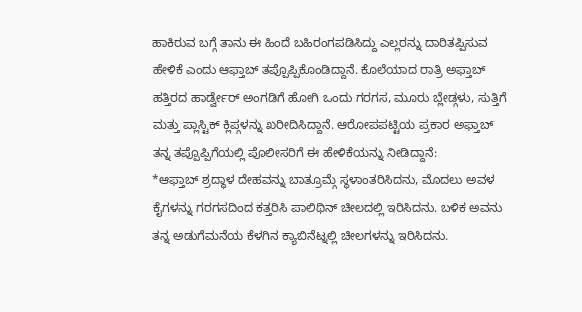ಹಾಕಿರುವ ಬಗ್ಗೆ ತಾನು ಈ ಹಿಂದೆ ಬಹಿರಂಗಪಡಿಸಿದ್ದು ಎಲ್ಲರನ್ನು ದಾರಿತಪ್ಪಿಸುವ ಹೇಳಿಕೆ ಎಂದು ಆಫ್ತಾಬ್ ತಪ್ಪೊಪ್ಪಿಕೊಂಡಿದ್ದಾನೆ. ಕೊಲೆಯಾದ ರಾತ್ರಿ ಅಫ್ತಾಬ್ ಹತ್ತಿರದ ಹಾರ್ಡ್ವೇರ್ ಅಂಗಡಿಗೆ ಹೋಗಿ ಒಂದು ಗರಗಸ, ಮೂರು ಬ್ಲೇಡ್ಗಳು, ಸುತ್ತಿಗೆ ಮತ್ತು ಪ್ಲಾಸ್ಟಿಕ್ ಕ್ಲಿಪ್ಗಳನ್ನು ಖರೀದಿಸಿದ್ದಾನೆ. ಆರೋಪಪಟ್ಟಿಯ ಪ್ರಕಾರ ಅಫ್ತಾಬ್ ತನ್ನ ತಪ್ಪೊಪ್ಪಿಗೆಯಲ್ಲಿ ಪೊಲೀಸರಿಗೆ ಈ ಹೇಳಿಕೆಯನ್ನು ನೀಡಿದ್ದಾನೆ:
*ಆಫ್ತಾಬ್ ಶ್ರದ್ಧಾಳ ದೇಹವನ್ನು ಬಾತ್ರೂಮ್ಗೆ ಸ್ಥಳಾಂತರಿಸಿದನು, ಮೊದಲು ಅವಳ ಕೈಗಳನ್ನು ಗರಗಸದಿಂದ ಕತ್ತರಿಸಿ ಪಾಲಿಥಿನ್ ಚೀಲದಲ್ಲಿ ಇರಿಸಿದನು. ಬಳಿಕ ಅವನು ತನ್ನ ಅಡುಗೆಮನೆಯ ಕೆಳಗಿನ ಕ್ಯಾಬಿನೆಟ್ನಲ್ಲಿ ಚೀಲಗಳನ್ನು ಇರಿಸಿದನು.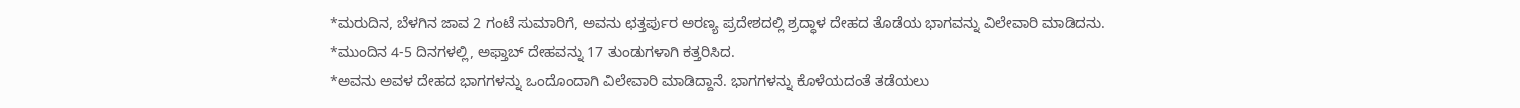*ಮರುದಿನ, ಬೆಳಗಿನ ಜಾವ 2 ಗಂಟೆ ಸುಮಾರಿಗೆ, ಅವನು ಛತ್ತರ್ಪುರ ಅರಣ್ಯ ಪ್ರದೇಶದಲ್ಲಿ ಶ್ರದ್ಧಾಳ ದೇಹದ ತೊಡೆಯ ಭಾಗವನ್ನು ವಿಲೇವಾರಿ ಮಾಡಿದನು.
*ಮುಂದಿನ 4-5 ದಿನಗಳಲ್ಲಿ, ಅಫ್ತಾಬ್ ದೇಹವನ್ನು 17 ತುಂಡುಗಳಾಗಿ ಕತ್ತರಿಸಿದ.
*ಅವನು ಅವಳ ದೇಹದ ಭಾಗಗಳನ್ನು ಒಂದೊಂದಾಗಿ ವಿಲೇವಾರಿ ಮಾಡಿದ್ದಾನೆ. ಭಾಗಗಳನ್ನು ಕೊಳೆಯದಂತೆ ತಡೆಯಲು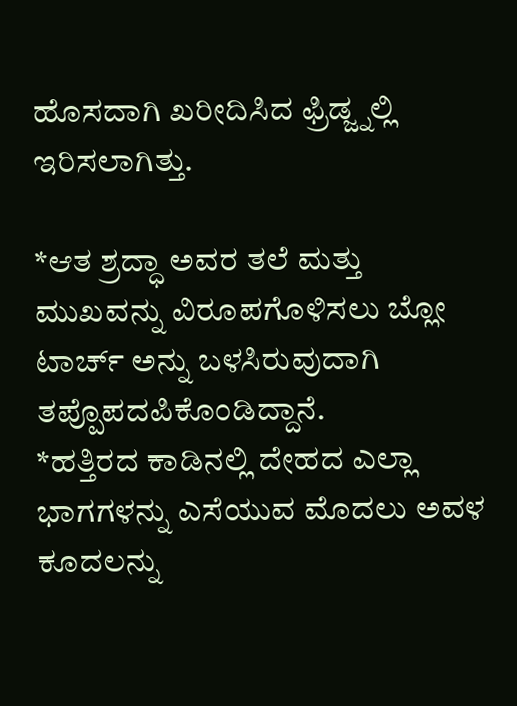ಹೊಸದಾಗಿ ಖರೀದಿಸಿದ ಫ್ರಿಡ್ಜ್ನಲ್ಲಿ ಇರಿಸಲಾಗಿತ್ತು.

*ಆತ ಶ್ರದ್ಧಾ ಅವರ ತಲೆ ಮತ್ತು ಮುಖವನ್ನು ವಿರೂಪಗೊಳಿಸಲು ಬ್ಲೋ ಟಾರ್ಚ್ ಅನ್ನು ಬಳಸಿರುವುದಾಗಿ ತಪ್ಪೊಪದಪಿಕೊಂಡಿದ್ದಾನೆ.
*ಹತ್ತಿರದ ಕಾಡಿನಲ್ಲಿ ದೇಹದ ಎಲ್ಲಾ ಭಾಗಗಳನ್ನು ಎಸೆಯುವ ಮೊದಲು ಅವಳ ಕೂದಲನ್ನು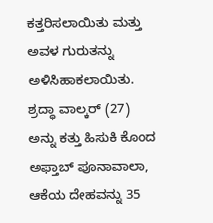ಕತ್ತರಿಸಲಾಯಿತು ಮತ್ತು ಅವಳ ಗುರುತನ್ನು ಅಳಿಸಿಹಾಕಲಾಯಿತು.
ಶ್ರದ್ಧಾ ವಾಲ್ಕರ್ (27) ಅನ್ನು ಕತ್ತು ಹಿಸುಕಿ ಕೊಂದ ಅಫ್ತಾಬ್ ಪೂನಾವಾಲಾ, ಆಕೆಯ ದೇಹವನ್ನು 35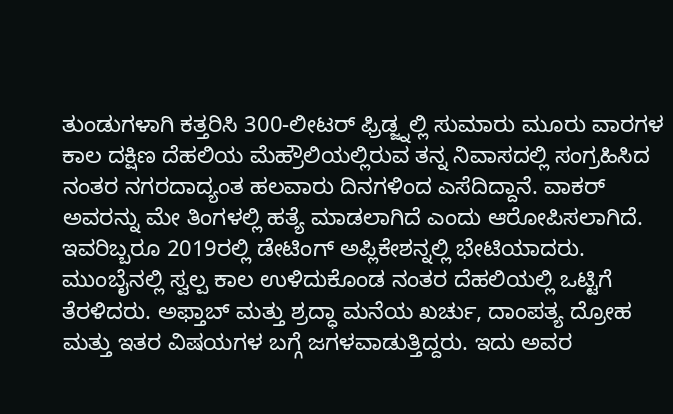ತುಂಡುಗಳಾಗಿ ಕತ್ತರಿಸಿ 300-ಲೀಟರ್ ಫ್ರಿಡ್ಜ್ನಲ್ಲಿ ಸುಮಾರು ಮೂರು ವಾರಗಳ ಕಾಲ ದಕ್ಷಿಣ ದೆಹಲಿಯ ಮೆಹ್ರೌಲಿಯಲ್ಲಿರುವ ತನ್ನ ನಿವಾಸದಲ್ಲಿ ಸಂಗ್ರಹಿಸಿದ ನಂತರ ನಗರದಾದ್ಯಂತ ಹಲವಾರು ದಿನಗಳಿಂದ ಎಸೆದಿದ್ದಾನೆ. ವಾಕರ್ ಅವರನ್ನು ಮೇ ತಿಂಗಳಲ್ಲಿ ಹತ್ಯೆ ಮಾಡಲಾಗಿದೆ ಎಂದು ಆರೋಪಿಸಲಾಗಿದೆ.
ಇವರಿಬ್ಬರೂ 2019ರಲ್ಲಿ ಡೇಟಿಂಗ್ ಅಪ್ಲಿಕೇಶನ್ನಲ್ಲಿ ಭೇಟಿಯಾದರು. ಮುಂಬೈನಲ್ಲಿ ಸ್ವಲ್ಪ ಕಾಲ ಉಳಿದುಕೊಂಡ ನಂತರ ದೆಹಲಿಯಲ್ಲಿ ಒಟ್ಟಿಗೆ ತೆರಳಿದರು. ಅಫ್ತಾಬ್ ಮತ್ತು ಶ್ರದ್ಧಾ ಮನೆಯ ಖರ್ಚು, ದಾಂಪತ್ಯ ದ್ರೋಹ ಮತ್ತು ಇತರ ವಿಷಯಗಳ ಬಗ್ಗೆ ಜಗಳವಾಡುತ್ತಿದ್ದರು. ಇದು ಅವರ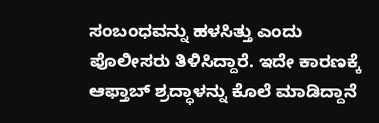ಸಂಬಂಧವನ್ನು ಹಳಸಿತ್ತು ಎಂದು ಪೊಲೀಸರು ತಿಳಿಸಿದ್ದಾರೆ. ಇದೇ ಕಾರಣಕ್ಕೆ ಆಫ್ತಾಬ್ ಶ್ರದ್ಧಾಳನ್ನು ಕೊಲೆ ಮಾಡಿದ್ದಾನೆ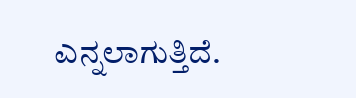ಎನ್ನಲಾಗುತ್ತಿದೆ.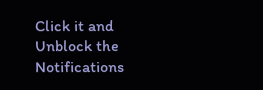Click it and Unblock the Notifications